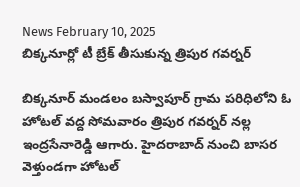News February 10, 2025
బిక్కనూర్లో టీ బ్రేక్ తీసుకున్న త్రిపుర గవర్నర్

బిక్కనూర్ మండలం బస్వాపూర్ గ్రామ పరిధిలోని ఓ హోటల్ వద్ద సోమవారం త్రిపుర గవర్నర్ నల్ల ఇంద్రసేనారెడ్డి ఆగారు. హైదరాబాద్ నుంచి బాసర వెళ్తుండగా హోటల్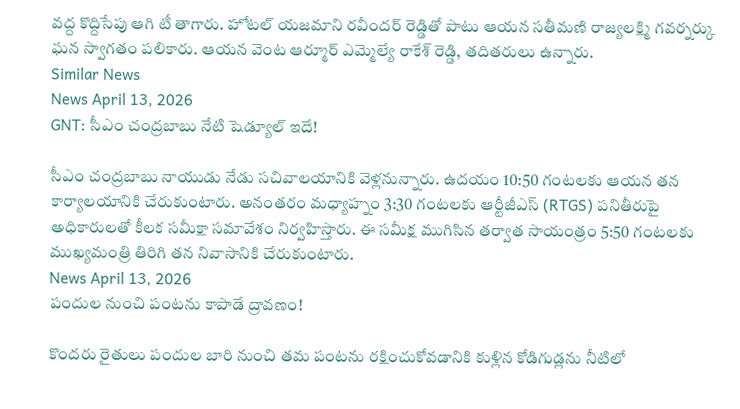వద్ద కొద్దిసేపు ఆగి టీ తాగారు. హోటల్ యజమాని రవీందర్ రెడ్డితో పాటు ఆయన సతీమణి రాజ్యలక్ష్మి గవర్నర్కు ఘన స్వాగతం పలికారు. ఆయన వెంట ఆర్మూర్ ఎమ్మెల్యే రాకేశ్ రెడ్డి, తదితరులు ఉన్నారు.
Similar News
News April 13, 2026
GNT: సీఎం చంద్రబాబు నేటి షెడ్యూల్ ఇదే!

సీఎం చంద్రబాబు నాయుడు నేడు సచివాలయానికి వెళ్లనున్నారు. ఉదయం 10:50 గంటలకు ఆయన తన కార్యాలయానికి చేరుకుంటారు. అనంతరం మధ్యాహ్నం 3:30 గంటలకు ఆర్టీజీఎస్ (RTGS) పనితీరుపై అధికారులతో కీలక సమీక్షా సమావేశం నిర్వహిస్తారు. ఈ సమీక్ష ముగిసిన తర్వాత సాయంత్రం 5:50 గంటలకు ముఖ్యమంత్రి తిరిగి తన నివాసానికి చేరుకుంటారు.
News April 13, 2026
పందుల నుంచి పంటను కాపాడే ద్రావణం!

కొందరు రైతులు పందుల బారి నుంచి తమ పంటను రక్షించుకోవడానికి కుళ్లిన కోడిగుడ్లను నీటిలో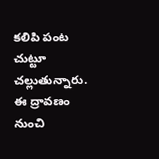కలిపి పంట చుట్టూ చల్లుతున్నారు. ఈ ద్రావణం నుంచి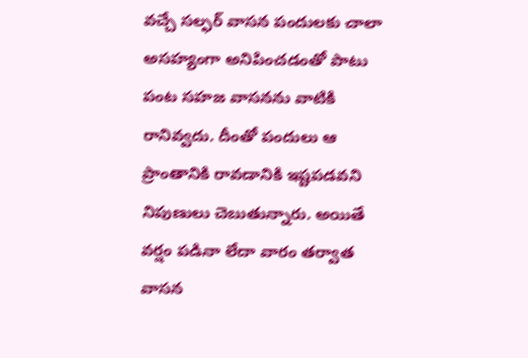వచ్చే సల్ఫర్ వాసన పందులకు చాలా అసహ్యంగా అనిపించడంతో పాటు పంట సహజ వాసనను వాటికి రానివ్వదు. దీంతో పందులు ఆ ప్రాంతానికి రావడానికి ఇష్టపడవని నిపుణులు చెబుతున్నారు. అయితే వర్షం పడినా లేదా వారం తర్వాత వాసన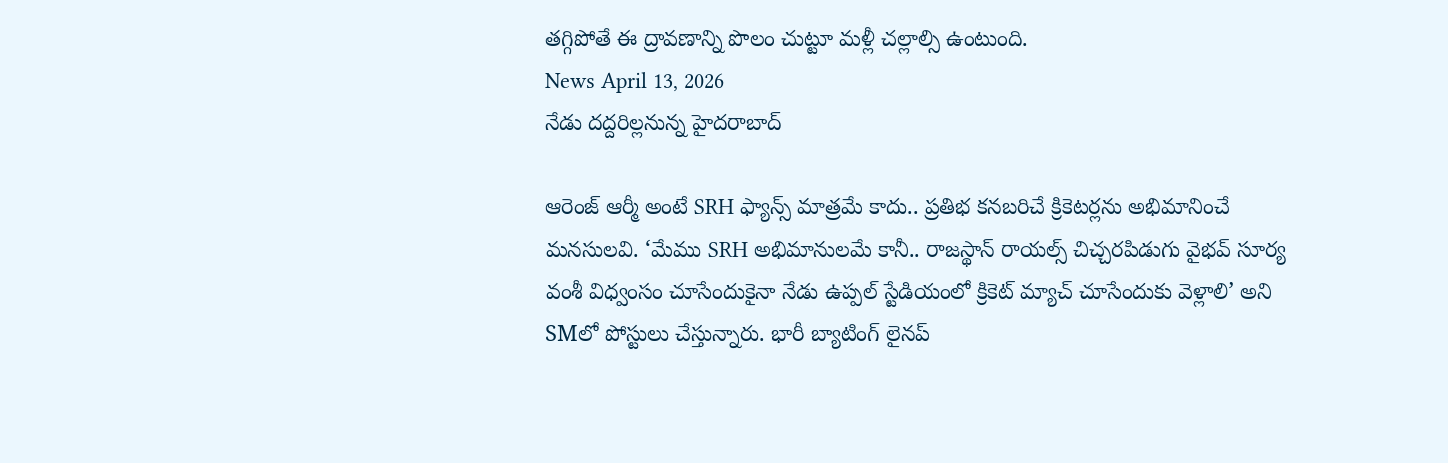తగ్గిపోతే ఈ ద్రావణాన్ని పొలం చుట్టూ మళ్లీ చల్లాల్సి ఉంటుంది.
News April 13, 2026
నేడు దద్దరిల్లనున్న హైదరాబాద్

ఆరెంజ్ ఆర్మీ అంటే SRH ఫ్యాన్స్ మాత్రమే కాదు.. ప్రతిభ కనబరిచే క్రికెటర్లను అభిమానించే మనసులవి. ‘మేము SRH అభిమానులమే కానీ.. రాజస్థాన్ రాయల్స్ చిచ్చరపిడుగు వైభవ్ సూర్య వంశీ విధ్వంసం చూసేందుకైనా నేడు ఉప్పల్ స్టేడియంలో క్రికెట్ మ్యాచ్ చూసేందుకు వెళ్లాలి’ అని SMలో పోస్టులు చేస్తున్నారు. భారీ బ్యాటింగ్ లైనప్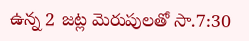ఉన్న 2 జట్ల మెరుపులతో సా.7:30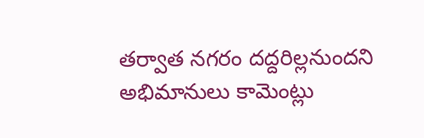తర్వాత నగరం దద్దరిల్లనుందని అభిమానులు కామెంట్లు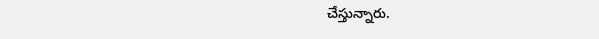చేస్తున్నారు.